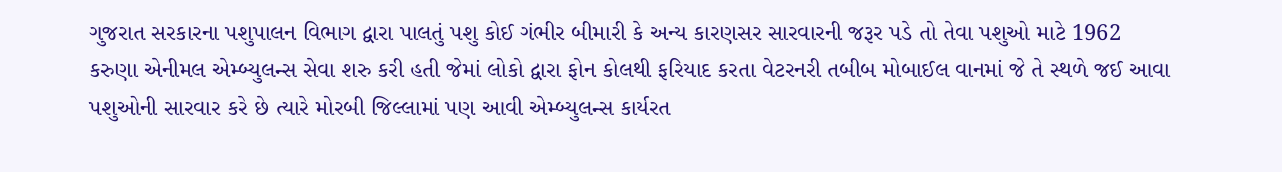ગુજરાત સરકારના પશુપાલન વિભાગ દ્વારા પાલતું પશુ કોઈ ગંભીર બીમારી કે અન્ય કારણસર સારવારની જરૂર પડે તો તેવા પશુઓ માટે 1962 કરુણા એનીમલ એમ્બ્યુલન્સ સેવા શરુ કરી હતી જેમાં લોકો દ્વારા ફોન કોલથી ફરિયાદ કરતા વેટરનરી તબીબ મોબાઈલ વાનમાં જે તે સ્થળે જઈ આવા પશુઓની સારવાર કરે છે ત્યારે મોરબી જિલ્લામાં પણ આવી એમ્બ્યુલન્સ કાર્યરત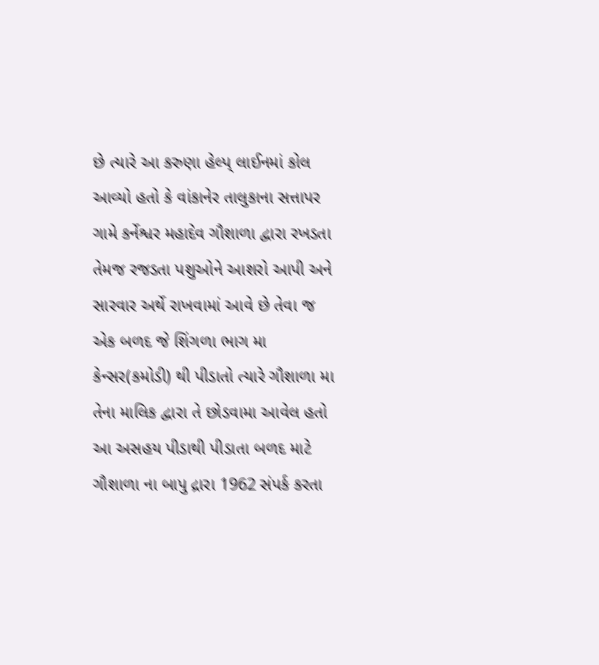છે ત્યારે આ કરુણા હેલ્પ્ લાઈનમાં કોલ આવ્યો હતો કે વાંકાનેર તાલુકાના સત્તાપર ગામે કર્નેશ્વર મહાદેવ ગૌશાળા દ્વારા રખડતા તેમજ રજડતા પશુઓને આશરો આપી અને સારવાર અર્થે રાખવામાં આવે છે તેવા જ એક બળદ જે શિંગળા ભાગ મા કેન્સર(કમોડી) થી પીડાતો ત્યારે ગૌશાળા મા તેના માલિક દ્વારા તે છોડવામા આવેલ હતો આ અસહય પીડાથી પીડાતા બળદ માટે ગૌશાળા ના બાપુ દ્રારા 1962 સંપર્ક કરતા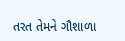તરત તેમને ગૌશાળા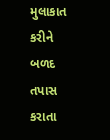મુલાકાત કરીને બળદ તપાસ કરાતા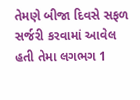તેમણે બીજા દિવસે સફળ સર્જરી કરવામાં આવેલ હતી તેમા લગભગ 1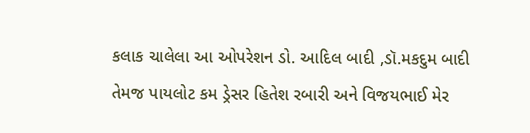કલાક ચાલેલા આ ઓપરેશન ડો. આદિલ બાદી ,ડૉ.મકદુમ બાદી તેમજ પાયલોટ કમ ડ્રેસર હિતેશ રબારી અને વિજયભાઈ મેર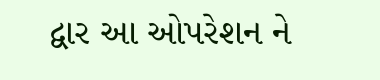દ્વાર આ ઓપરેશન ને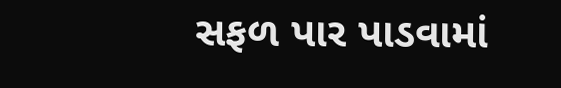સફળ પાર પાડવામાં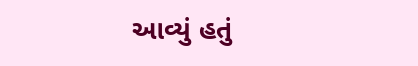આવ્યું હતું